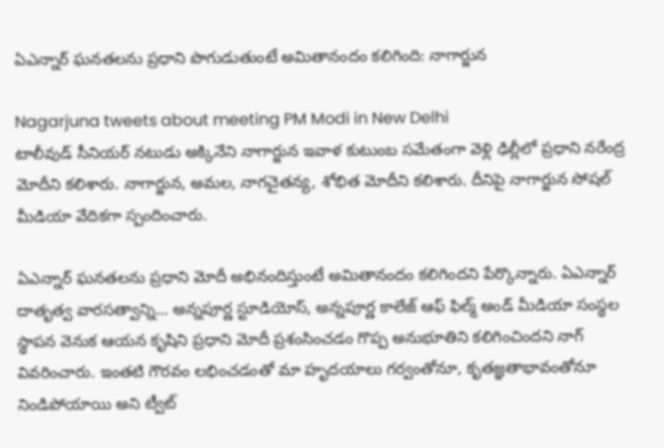ఏఎన్నార్ ఘనతలను ప్రధాని పొగుడుతుంటే అమితానందం కలిగింది: నాగార్జున

Nagarjuna tweets about meeting PM Modi in New Delhi
టాలీవుడ్ సీనియర్ నటుడు అక్కినేని నాగార్జున ఇవాళ కుటుంబ సమేతంగా వెళ్లి ఢిల్లీలో ప్రధాని నరేంద్ర మోదీని కలిశారు. నాగార్జున, అమల, నాగచైతన్య, శోభిత మోదీని కలిశారు. దీనిపై నాగార్జున సోషల్ మీడియా వేదికగా స్పందించారు.

ఏఎన్నార్ ఘనతలను ప్రధాని మోదీ అభినందిస్తుంటే అమితానందం కలిగిందని పేర్కొన్నారు. ఏఎన్నార్ దాతృత్వ వారసత్వాన్ని... అన్నపూర్ణ స్టూడియోస్, అన్నపూర్ణ కాలేజ్ ఆఫ్ ఫిల్మ్ అండ్ మీడియా సంస్థల స్థాపన వెనుక ఆయన కృషిని ప్రధాని మోదీ ప్రశంసించడం గొప్ప అనుభూతిని కలిగించిందని నాగ్ వివరించారు. ఇంతటి గౌరవం లభించడంతో మా హృదయాలు గర్వంతోనూ, కృతజ్ఞతాభావంతోనూ నిండిపోయాయి అని ట్వీట్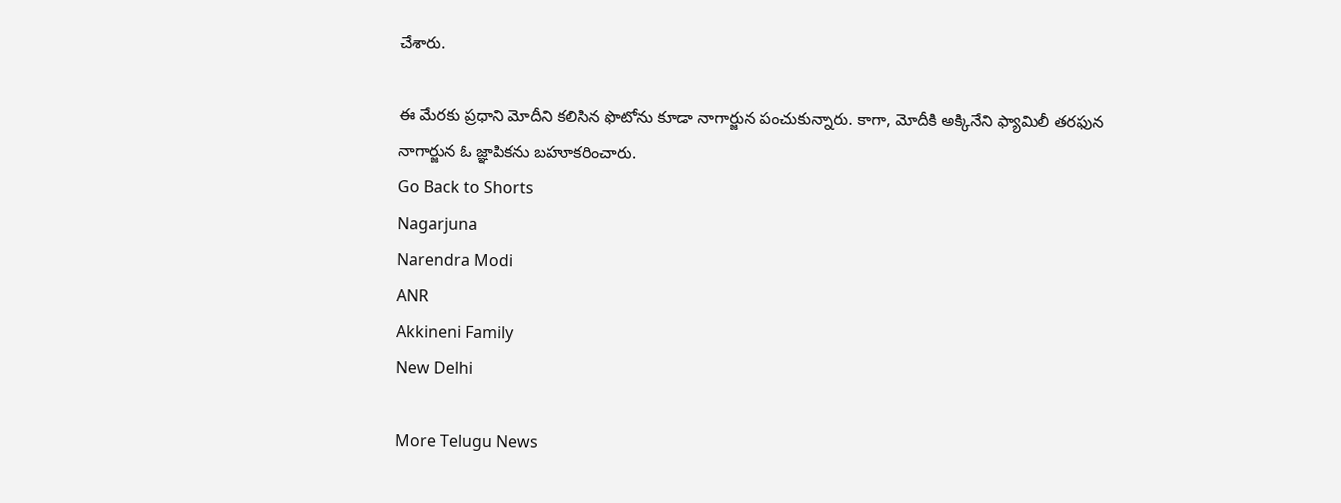చేశారు.

ఈ మేరకు ప్రధాని మోదీని కలిసిన ఫొటోను కూడా నాగార్జున పంచుకున్నారు. కాగా, మోదీకి అక్కినేని ఫ్యామిలీ తరఫున నాగార్జున ఓ జ్ఞాపికను బహూకరించారు.
Go Back to Shorts
Nagarjuna
Narendra Modi
ANR
Akkineni Family
New Delhi

More Telugu News